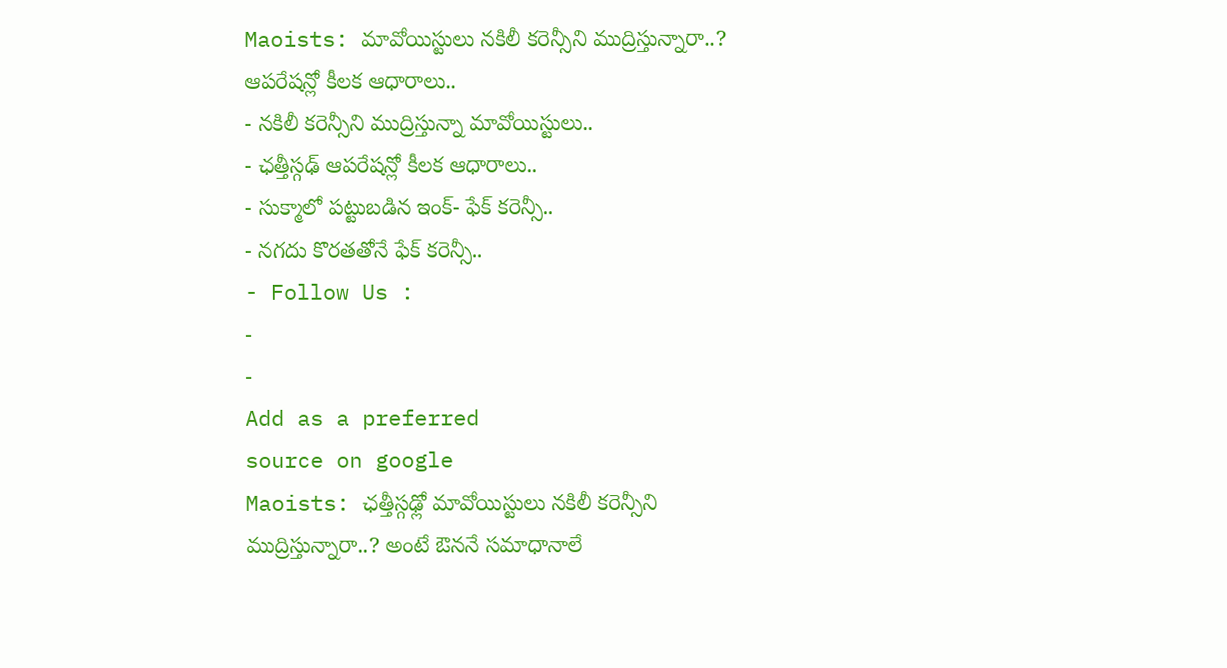Maoists: మావోయిస్టులు నకిలీ కరెన్సీని ముద్రిస్తున్నారా..? ఆపరేషన్లో కీలక ఆధారాలు..
- నకిలీ కరెన్సీని ముద్రిస్తున్నా మావోయిస్టులు..
- ఛత్తీస్గఢ్ ఆపరేషన్లో కీలక ఆధారాలు..
- సుక్మాలో పట్టుబడిన ఇంక్- ఫేక్ కరెన్సీ..
- నగదు కొరతతోనే ఫేక్ కరెన్సీ..
- Follow Us :
-
-
Add as a preferred
source on google
Maoists: ఛత్తీస్గఢ్లో మావోయిస్టులు నకిలీ కరెన్సీని ముద్రిస్తున్నారా..? అంటే ఔననే సమాధానాలే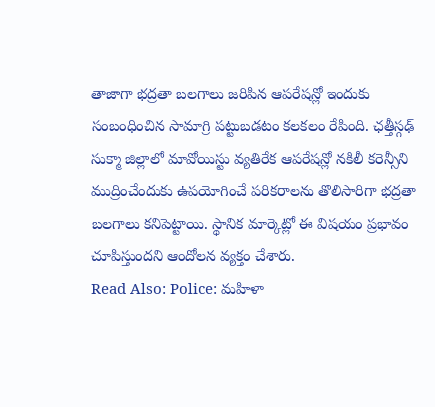తాజాగా భద్రతా బలగాలు జరిపిన ఆపరేషన్లో ఇందుకు సంబంధించిన సామాగ్రి పట్టుబడటం కలకలం రేపింది. ఛత్తీస్గఢ్ సుక్మా జిల్లాలో మావోయిస్టు వ్యతిరేక ఆపరేషన్లో నకిలీ కరెన్సీని ముద్రించేందుకు ఉపయోగించే పరికరాలను తొలిసారిగా భద్రతా బలగాలు కనిపెట్టాయి. స్థానిక మార్కెట్లో ఈ విషయం ప్రభావం చూపిస్తుందని ఆందోలన వ్యక్తం చేశారు.
Read Also: Police: మహిళా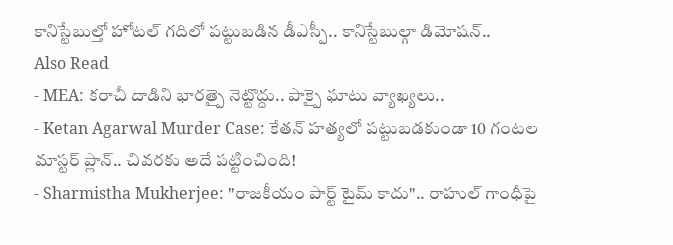కానిస్టేబుల్తో హోటల్ గదిలో పట్టుబడిన డీఎస్పీ.. కానిస్టేబుల్గా డిమోషన్..
Also Read
- MEA: కరాచీ దాడిని భారత్పై నెట్టొద్దు.. పాక్పై ఘాటు వ్యాఖ్యలు..
- Ketan Agarwal Murder Case: కేతన్ హత్యలో పట్టుబడకుండా 10 గంటల మాస్టర్ ప్లాన్.. చివరకు అదే పట్టించింది!
- Sharmistha Mukherjee: "రాజకీయం పార్ట్ టైమ్ కాదు".. రాహుల్ గాంధీపై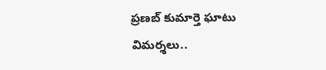ప్రణబ్ కుమార్తె ఘాటు విమర్శలు..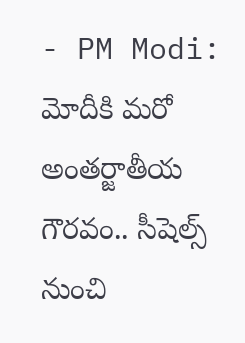- PM Modi: మోదీకి మరో అంతర్జాతీయ గౌరవం.. సీషెల్స్ నుంచి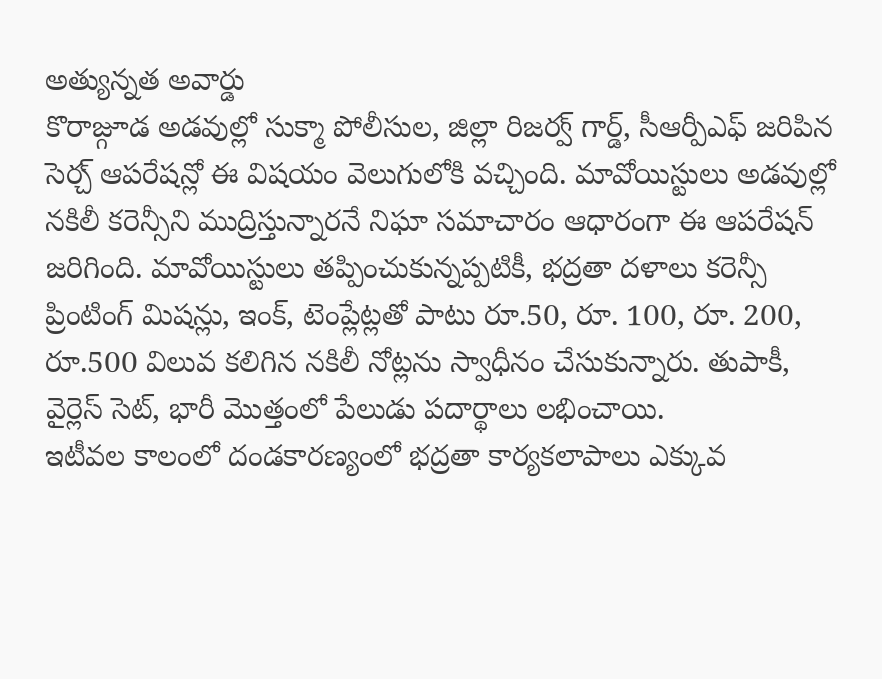అత్యున్నత అవార్డు
కొరాజ్గూడ అడవుల్లో సుక్మా పోలీసుల, జిల్లా రిజర్వ్ గార్డ్, సీఆర్పీఎఫ్ జరిపిన సెర్చ్ ఆపరేషన్లో ఈ విషయం వెలుగులోకి వచ్చింది. మావోయిస్టులు అడవుల్లో నకిలీ కరెన్సీని ముద్రిస్తున్నారనే నిఘా సమాచారం ఆధారంగా ఈ ఆపరేషన్ జరిగింది. మావోయిస్టులు తప్పించుకున్నప్పటికీ, భద్రతా దళాలు కరెన్సీ ప్రింటింగ్ మిషన్లు, ఇంక్, టెంప్లేట్లతో పాటు రూ.50, రూ. 100, రూ. 200, రూ.500 విలువ కలిగిన నకిలీ నోట్లను స్వాధీనం చేసుకున్నారు. తుపాకీ, వైర్లెస్ సెట్, భారీ మొత్తంలో పేలుడు పదార్థాలు లభించాయి.
ఇటీవల కాలంలో దండకారణ్యంలో భద్రతా కార్యకలాపాలు ఎక్కువ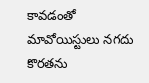కావడంతో మావోయిస్టులు నగదు కొరతను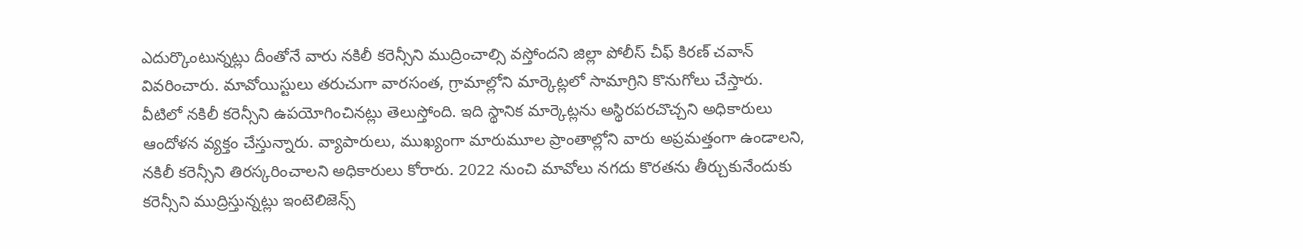ఎదుర్కొంటున్నట్లు దీంతోనే వారు నకిలీ కరెన్సీని ముద్రించాల్సి వస్తోందని జిల్లా పోలీస్ చీఫ్ కిరణ్ చవాన్ వివరించారు. మావోయిస్టులు తరుచుగా వారసంత, గ్రామాల్లోని మార్కెట్లలో సామాగ్రిని కొనుగోలు చేస్తారు. వీటిలో నకిలీ కరెన్సీని ఉపయోగించినట్లు తెలుస్తోంది. ఇది స్థానిక మార్కెట్లను అస్థిరపరచొచ్చని అధికారులు ఆందోళన వ్యక్తం చేస్తున్నారు. వ్యాపారులు, ముఖ్యంగా మారుమూల ప్రాంతాల్లోని వారు అప్రమత్తంగా ఉండాలని, నకిలీ కరెన్సీని తిరస్కరించాలని అధికారులు కోరారు. 2022 నుంచి మావోలు నగదు కొరతను తీర్చుకునేందుకు కరెన్సీని ముద్రిస్తున్నట్లు ఇంటెలిజెన్స్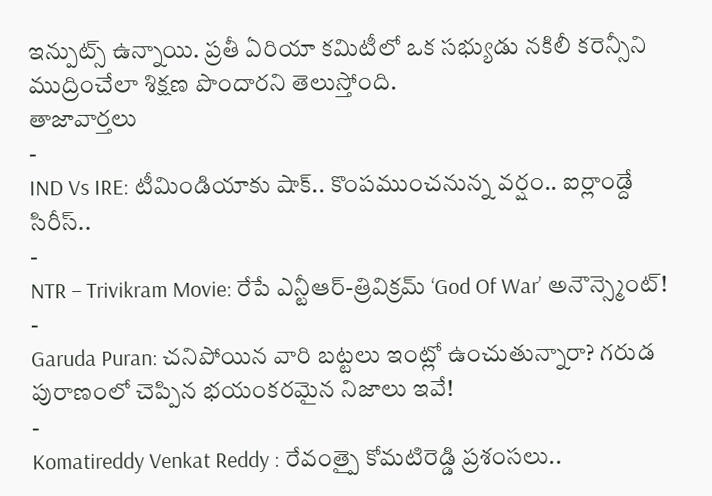ఇన్పుట్స్ ఉన్నాయి. ప్రతీ ఏరియా కమిటీలో ఒక సభ్యుడు నకిలీ కరెన్సీని ముద్రించేలా శిక్షణ పొందారని తెలుస్తోంది.
తాజావార్తలు
-
IND Vs IRE: టీమిండియాకు షాక్.. కొంపముంచనున్న వర్షం.. ఐర్లాండ్దే సిరీస్..
-
NTR – Trivikram Movie: రేపే ఎన్టీఆర్-త్రివిక్రమ్ ‘God Of War’ అనౌన్స్మెంట్!
-
Garuda Puran: చనిపోయిన వారి బట్టలు ఇంట్లో ఉంచుతున్నారా? గరుడ పురాణంలో చెప్పిన భయంకరమైన నిజాలు ఇవే!
-
Komatireddy Venkat Reddy : రేవంత్పై కోమటిరెడ్డి ప్రశంసలు..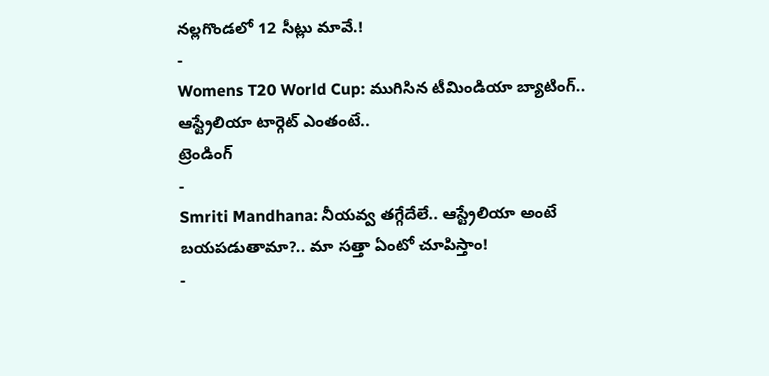నల్లగొండలో 12 సీట్లు మావే.!
-
Womens T20 World Cup: ముగిసిన టీమిండియా బ్యాటింగ్.. ఆస్ట్రేలియా టార్గెట్ ఎంతంటే..
ట్రెండింగ్
-
Smriti Mandhana: నీయవ్వ తగ్గేదేలే.. ఆస్ట్రేలియా అంటే బయపడుతామా?.. మా సత్తా ఏంటో చూపిస్తాం!
-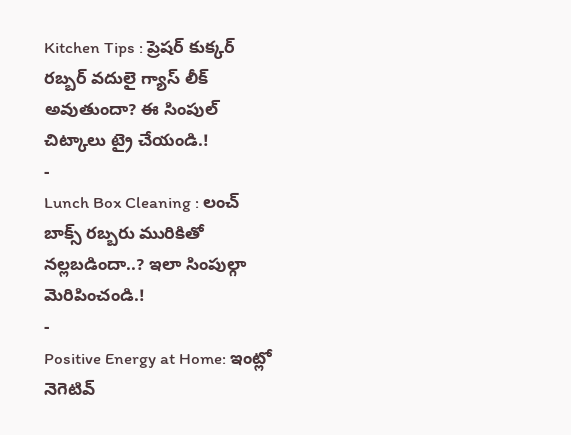Kitchen Tips : ప్రెషర్ కుక్కర్ రబ్బర్ వదులై గ్యాస్ లీక్ అవుతుందా? ఈ సింపుల్ చిట్కాలు ట్రై చేయండి.!
-
Lunch Box Cleaning : లంచ్ బాక్స్ రబ్బరు మురికితో నల్లబడిందా..? ఇలా సింపుల్గా మెరిపించండి.!
-
Positive Energy at Home: ఇంట్లో నెగెటివ్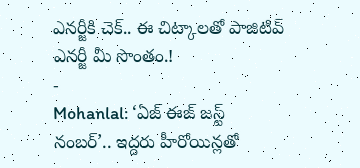ఎనర్జీకి చెక్.. ఈ చిట్కాలతో పాజిటివ్ ఎనర్జీ మీ సొంతం.!
-
Mohanlal: ‘ఏజ్ ఈజ్ జస్ట్ నంబర్’.. ఇద్దరు హీరోయిన్లతో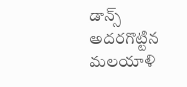డాన్స్ అదరగొట్టిన మలయాళి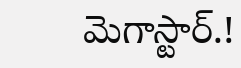మెగాస్టార్.!